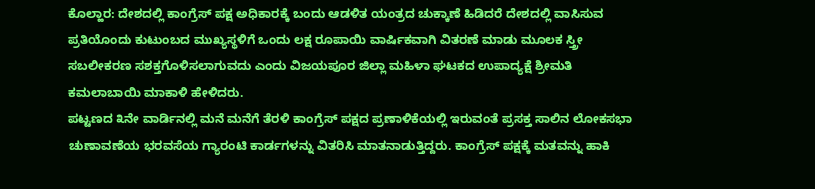ಕೊಲ್ಹಾರ: ದೇಶದಲ್ಲಿ ಕಾಂಗ್ರೆಸ್ ಪಕ್ಷ ಅಧಿಕಾರಕ್ಕೆ ಬಂದು ಆಡಳಿತ ಯಂತ್ರದ ಚುಕ್ಕಾಣೆ ಹಿಡಿದರೆ ದೇಶದಲ್ಲಿ ವಾಸಿಸುವ ಪ್ರತಿಯೊಂದು ಕುಟುಂಬದ ಮುಖ್ಯಸ್ಥಳಿಗೆ ಒಂದು ಲಕ್ಷ ರೂಪಾಯಿ ವಾರ್ಷಿಕವಾಗಿ ವಿತರಣೆ ಮಾಡು ಮೂಲಕ ಸ್ತ್ರೀ ಸಬಲೀಕರಣ ಸಶಕ್ತಗೊಳಿಸಲಾಗುವದು ಎಂದು ವಿಜಯಪೂರ ಜಿಲ್ಲಾ ಮಹಿಳಾ ಘಟಕದ ಉಪಾದ್ಯಕ್ಷೆ ಶ್ರೀಮತಿ ಕಮಲಾಬಾಯಿ ಮಾಕಾಳಿ ಹೇಳಿದರು.
ಪಟ್ಟಣದ ೩ನೇ ವಾರ್ಡಿನಲ್ಲಿ ಮನೆ ಮನೆಗೆ ತೆರಳಿ ಕಾಂಗ್ರೆಸ್ ಪಕ್ಷದ ಪ್ರಣಾಳಿಕೆಯಲ್ಲಿ ಇರುವಂತೆ ಪ್ರಸಕ್ತ ಸಾಲಿನ ಲೋಕಸಭಾ ಚುಣಾವಣೆಯ ಭರವಸೆಯ ಗ್ಯಾರಂಟಿ ಕಾರ್ಡಗಳನ್ನು ವಿತರಿಸಿ ಮಾತನಾಡುತ್ತಿದ್ದರು. ಕಾಂಗ್ರೆಸ್ ಪಕ್ಷಕ್ಕೆ ಮತವನ್ನು ಹಾಕಿ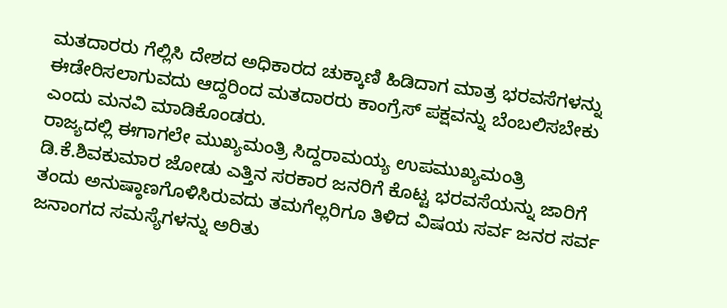ಮತದಾರರು ಗೆಲ್ಲಿಸಿ ದೇಶದ ಅಧಿಕಾರದ ಚುಕ್ಕಾಣಿ ಹಿಡಿದಾಗ ಮಾತ್ರ ಭರವಸೆಗಳನ್ನು ಈಡೇರಿಸಲಾಗುವದು ಆದ್ದರಿಂದ ಮತದಾರರು ಕಾಂಗ್ರೆಸ್ ಪಕ್ಷವನ್ನು ಬೆಂಬಲಿಸಬೇಕು ಎಂದು ಮನವಿ ಮಾಡಿಕೊಂಡರು.
ರಾಜ್ಯದಲ್ಲಿ ಈಗಾಗಲೇ ಮುಖ್ಯಮಂತ್ರಿ ಸಿದ್ದರಾಮಯ್ಯ ಉಪಮುಖ್ಯಮಂತ್ರಿ ಡಿ.ಕೆ.ಶಿವಕುಮಾರ ಜೋಡು ಎತ್ತಿನ ಸರಕಾರ ಜನರಿಗೆ ಕೊಟ್ಟ ಭರವಸೆಯನ್ನು ಜಾರಿಗೆ ತಂದು ಅನುಷ್ಠಾಣಗೊಳಿಸಿರುವದು ತಮಗೆಲ್ಲರಿಗೂ ತಿಳಿದ ವಿಷಯ ಸರ್ವ ಜನರ ಸರ್ವ ಜನಾಂಗದ ಸಮಸ್ಯೆಗಳನ್ನು ಅರಿತು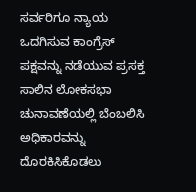ಸರ್ವರಿಗೂ ನ್ಯಾಯ ಒದಗಿಸುವ ಕಾಂಗ್ರೆಸ್ ಪಕ್ಷವನ್ನು ನಡೆಯುವ ಪ್ರಸಕ್ತ ಸಾಲಿನ ಲೋಕಸಭಾ ಚುನಾವಣೆಯಲ್ಲಿ ಬೆಂಬಲಿಸಿ ಅಧಿಕಾರವನ್ನು ದೊರಕಿಸಿಕೊಡಲು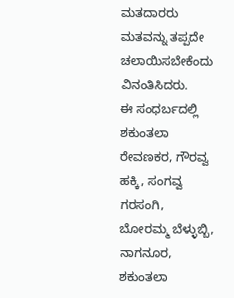ಮತದಾರರು ಮತವನ್ನು ತಪ್ಪದೇ ಚಲಾಯಿಸಬೇಕೆಂದು ವಿನಂತಿಸಿದರು.
ಈ ಸಂಧರ್ಬದಲ್ಲಿ ಶಕುಂತಲಾ ರೇವಣಕರ, ಗೌರವ್ವ ಹಕ್ಕಿ, ಸಂಗವ್ವ ಗರಸಂಗಿ, ಬೋರಮ್ಮ ಬೆಳ್ಳುಬ್ಬಿ, ನಾಗನೂರ, ಶಕುಂತಲಾ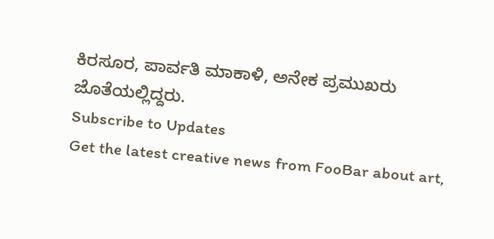ಕಿರಸೂರ, ಪಾರ್ವತಿ ಮಾಕಾಳಿ, ಅನೇಕ ಪ್ರಮುಖರು ಜೊತೆಯಲ್ಲಿದ್ದರು.
Subscribe to Updates
Get the latest creative news from FooBar about art,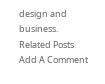design and business.
Related Posts
Add A Comment